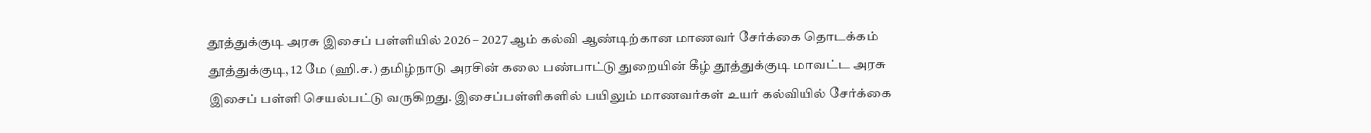தூத்துக்குடி அரசு இசைப் பள்ளியில் 2026 – 2027 ஆம் கல்வி ஆண்டிற்கான மாணவர் சேர்க்கை தொடக்கம்
தூத்துக்குடி, 12 மே (ஹி.ச.) தமிழ்நாடு அரசின் கலை பண்பாட்டு துறையின் கீழ் தூத்துக்குடி மாவட்ட அரசு இசைப் பள்ளி செயல்பட்டு வருகிறது. இசைப்பள்ளிகளில் பயிலும் மாணவர்கள் உயர் கல்வியில் சேர்க்கை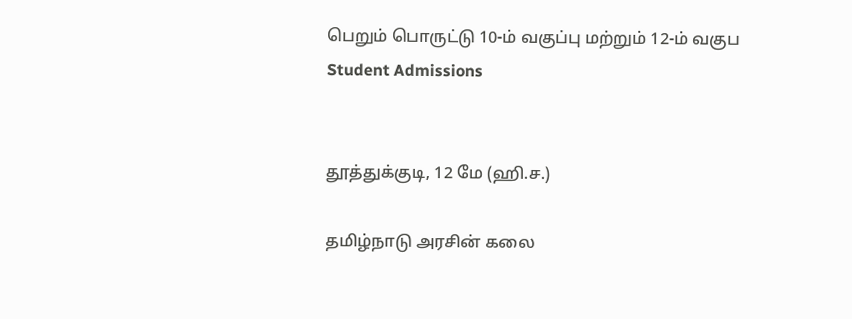பெறும் பொருட்டு 10-ம் வகுப்பு மற்றும் 12-ம் வகுப
Student Admissions


தூத்துக்குடி, 12 மே (ஹி.ச.)

தமிழ்நாடு அரசின் கலை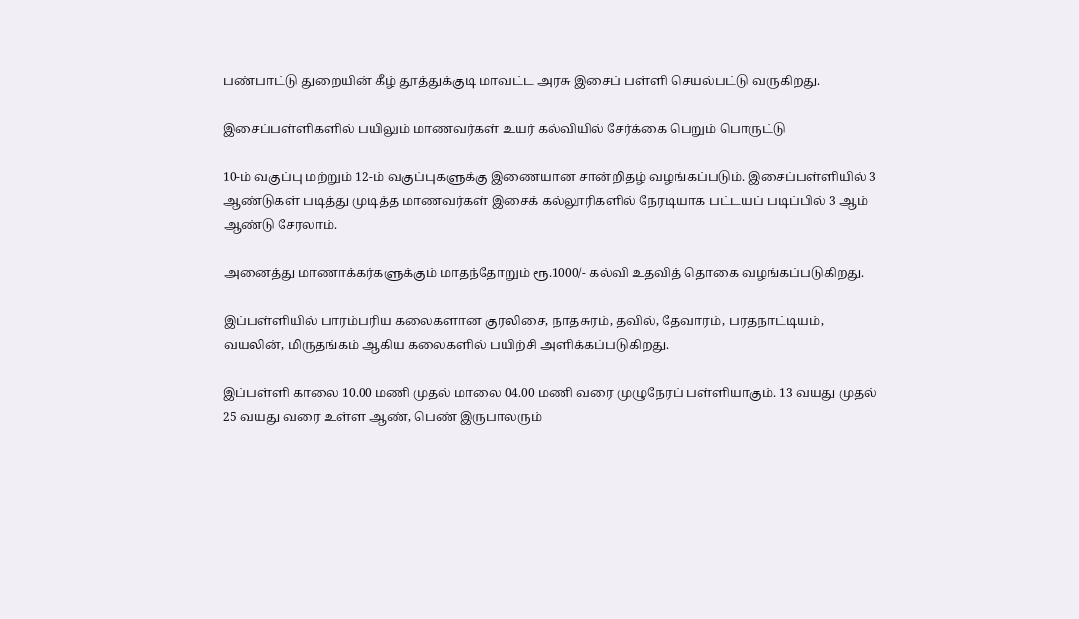பண்பாட்டு துறையின் கீழ் தூத்துக்குடி மாவட்ட அரசு இசைப் பள்ளி செயல்பட்டு வருகிறது.

இசைப்பள்ளிகளில் பயிலும் மாணவர்கள் உயர் கல்வியில் சேர்க்கை பெறும் பொருட்டு

10-ம் வகுப்பு மற்றும் 12-ம் வகுப்புகளுக்கு இணையான சான்றிதழ் வழங்கப்படும். இசைப்பள்ளியில் 3 ஆண்டுகள் படித்து முடித்த மாணவர்கள் இசைக் கல்லூரிகளில் நேரடியாக பட்டயப் படிப்பில் 3 ஆம் ஆண்டு சேரலாம்.

அனைத்து மாணாக்கர்களுக்கும் மாதந்தோறும் ரூ.1000/- கல்வி உதவித் தொகை வழங்கப்படுகிறது.

இப்பள்ளியில் பாரம்பரிய கலைகளான குரலிசை, நாதசுரம், தவில், தேவாரம், பரதநாட்டியம், வயலின், மிருதங்கம் ஆகிய கலைகளில் பயிற்சி அளிக்கப்படுகிறது.

இப்பள்ளி காலை 10.00 மணி முதல் மாலை 04.00 மணி வரை முழுநேரப் பள்ளியாகும். 13 வயது முதல் 25 வயது வரை உள்ள ஆண், பெண் இருபாலரும்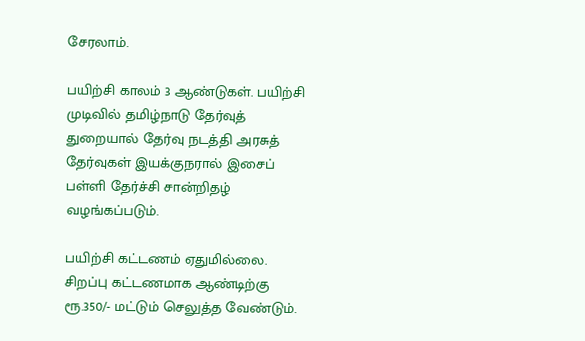சேரலாம்.

பயிற்சி காலம் 3 ஆண்டுகள். பயிற்சி முடிவில் தமிழ்நாடு தேர்வுத் துறையால் தேர்வு நடத்தி அரசுத் தேர்வுகள் இயக்குநரால் இசைப் பள்ளி தேர்ச்சி சான்றிதழ் வழங்கப்படும்.

பயிற்சி கட்டணம் ஏதுமில்லை. சிறப்பு கட்டணமாக ஆண்டிற்கு ரூ.350/- மட்டும் செலுத்த வேண்டும்.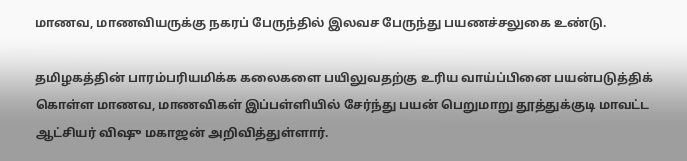மாணவ, மாணவியருக்கு நகரப் பேருந்தில் இலவச பேருந்து பயணச்சலுகை உண்டு.

தமிழகத்தின் பாரம்பரியமிக்க கலைகளை பயிலுவதற்கு உரிய வாய்ப்பினை பயன்படுத்திக் கொள்ள மாணவ, மாணவிகள் இப்பள்ளியில் சேர்ந்து பயன் பெறுமாறு தூத்துக்குடி மாவட்ட ஆட்சியர் விஷு மகாஜன் அறிவித்துள்ளார்.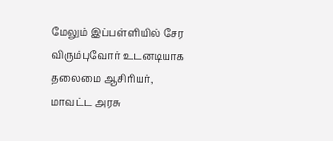மேலும் இப்பள்ளியில் சேர விரும்புவோர் உடனடியாக தலைமை ஆசிரியர், மாவட்ட அரசு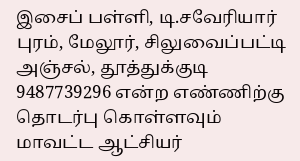இசைப் பள்ளி, டி.சவேரியார் புரம், மேலூர், சிலுவைப்பட்டி அஞ்சல், தூத்துக்குடி 9487739296 என்ற எண்ணிற்கு தொடர்பு கொள்ளவும் மாவட்ட ஆட்சியர்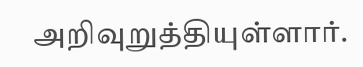அறிவுறுத்தியுள்ளார்.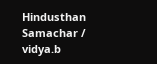Hindusthan Samachar / vidya.b